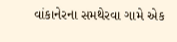વાંકાનેરના સમથેરવા ગામે એક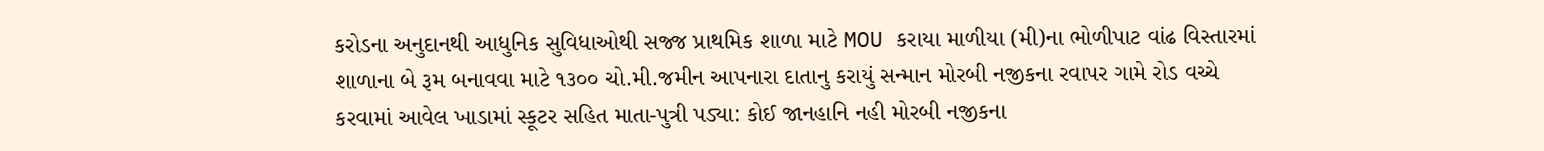કરોડના અનુદાનથી આધુનિક સુવિધાઓથી સજ્જ પ્રાથમિક શાળા માટે MOU કરાયા માળીયા (મી)ના ભોળીપાટ વાંઢ વિસ્તારમાં શાળાના બે રૂમ બનાવવા માટે ૧૩૦૦ ચો.મી.જમીન આપનારા દાતાનુ કરાયું સન્માન મોરબી નજીકના રવાપર ગામે રોડ વચ્ચે કરવામાં આવેલ ખાડામાં સ્કૂટર સહિત માતા-પુત્રી પડ્યા: કોઈ જાનહાનિ નહી મોરબી નજીકના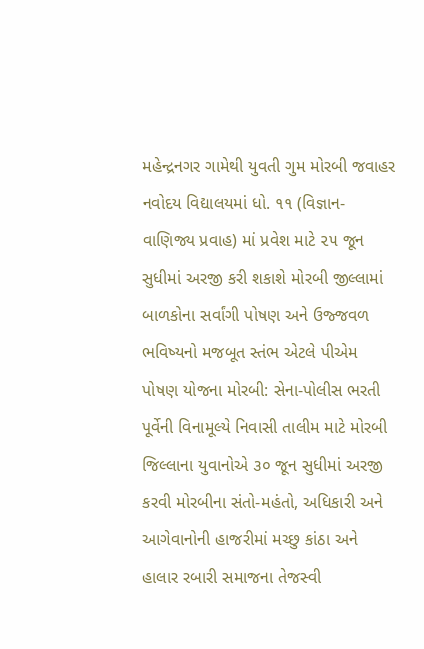મહેન્દ્રનગર ગામેથી યુવતી ગુમ મોરબી જવાહર નવોદય વિદ્યાલયમાં ધો. ૧૧ (વિજ્ઞાન-વાણિજ્ય પ્રવાહ) માં પ્રવેશ માટે ૨૫ જૂન સુધીમાં અરજી કરી શકાશે મોરબી જીલ્લામાં બાળકોના સર્વાંગી પોષણ અને ઉજ્જવળ ભવિષ્યનો મજબૂત સ્તંભ એટલે પીએમ પોષણ યોજના મોરબી: સેના-પોલીસ ભરતી પૂર્વેની વિનામૂલ્યે નિવાસી તાલીમ માટે મોરબી જિલ્લાના યુવાનોએ ૩૦ જૂન સુધીમાં અરજી કરવી મોરબીના સંતો-મહંતો, અધિકારી અને આગેવાનોની હાજરીમાં મચ્છુ કાંઠા અને હાલાર રબારી સમાજના તેજસ્વી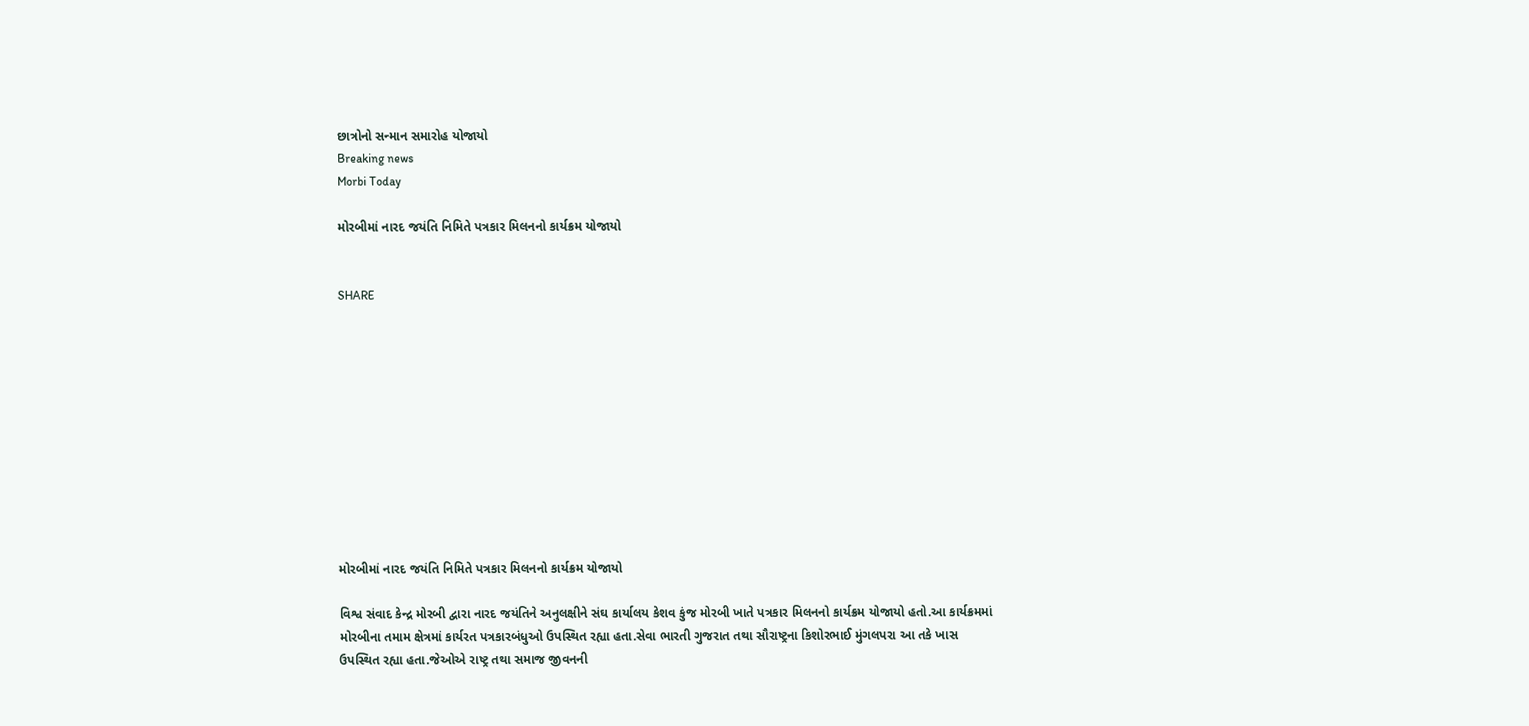છાત્રોનો સન્માન સમારોહ યોજાયો
Breaking news
Morbi Today

મોરબીમાં નારદ જયંતિ નિમિતે પત્રકાર મિલનનો કાર્યક્રમ યોજાયો


SHARE











મોરબીમાં નારદ જયંતિ નિમિતે પત્રકાર મિલનનો કાર્યક્રમ યોજાયો

વિશ્વ સંવાદ કેન્દ્ર મોરબી દ્વારા નારદ જયંતિને અનુલક્ષીને સંઘ કાર્યાલય કેશવ કુંજ મોરબી ખાતે પત્રકાર મિલનનો કાર્યક્રમ યોજાયો હતો.આ કાર્યક્રમમાં મોરબીના તમામ ક્ષેત્રમાં કાર્યરત પત્રકારબંધુઓ ઉપસ્થિત રહ્યા હતા.સેવા ભારતી ગુજરાત તથા સૌરાષ્ટ્રના કિશોરભાઈ મુંગલપરા આ તકે ખાસ ઉપસ્થિત રહ્યા હતા.જેઓએ રાષ્ટ્ર તથા સમાજ જીવનની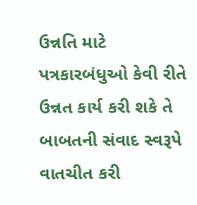ઉન્નતિ માટે પત્રકારબંધુઓ કેવી રીતે ઉન્નત કાર્ય કરી શકે તે બાબતની સંવાદ સ્વરૂપે વાતચીત કરી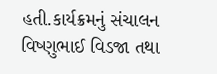હતી.કાર્યક્રમનું સંચાલન વિષ્ણુભાઈ વિડજા તથા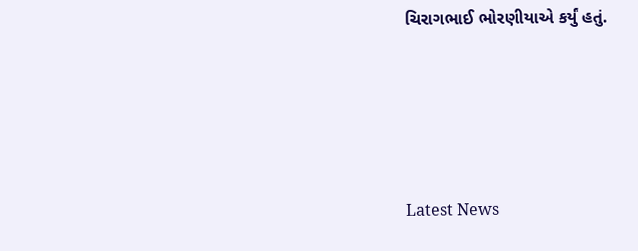ચિરાગભાઈ ભોરણીયાએ કર્યું હતું.






Latest News